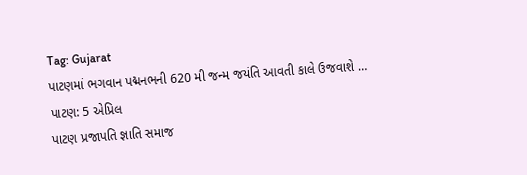Tag: Gujarat
પાટણમાં ભગવાન પદ્મનભની 620 મી જન્મ જયંતિ આવતી કાલે ઉજવાશે …
પાટણ: 5 એપ્રિલ
પાટણ પ્રજાપતિ જ્ઞાતિ સમાજ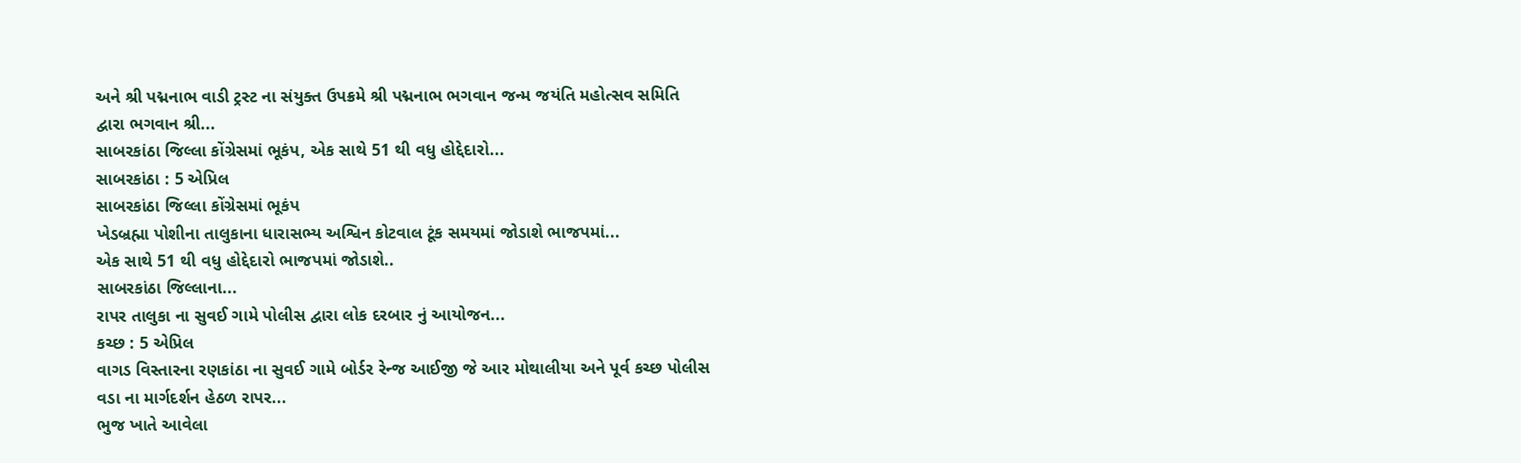અને શ્રી પદ્મનાભ વાડી ટ્રસ્ટ ના સંયુક્ત ઉપક્રમે શ્રી પદ્મનાભ ભગવાન જન્મ જયંતિ મહોત્સવ સમિતિ દ્વારા ભગવાન શ્રી...
સાબરકાંઠા જિલ્લા કોંગ્રેસમાં ભૂકંપ, એક સાથે 51 થી વધુ હોદ્દેદારો...
સાબરકાંઠા : 5 એપ્રિલ
સાબરકાંઠા જિલ્લા કોંગ્રેસમાં ભૂકંપ
ખેડબ્રહ્મા પોશીના તાલુકાના ધારાસભ્ય અશ્વિન કોટવાલ ટૂંક સમયમાં જોડાશે ભાજપમાં...
એક સાથે 51 થી વધુ હોદ્દેદારો ભાજપમાં જોડાશે..
સાબરકાંઠા જિલ્લાના...
રાપર તાલુકા ના સુવઈ ગામે પોલીસ દ્વારા લોક દરબાર નું આયોજન...
કચ્છ : 5 એપ્રિલ
વાગડ વિસ્તારના રણકાંઠા ના સુવઈ ગામે બોર્ડર રેન્જ આઈજી જે આર મોથાલીયા અને પૂર્વ કચ્છ પોલીસ વડા ના માર્ગદર્શન હેઠળ રાપર...
ભુજ ખાતે આવેલા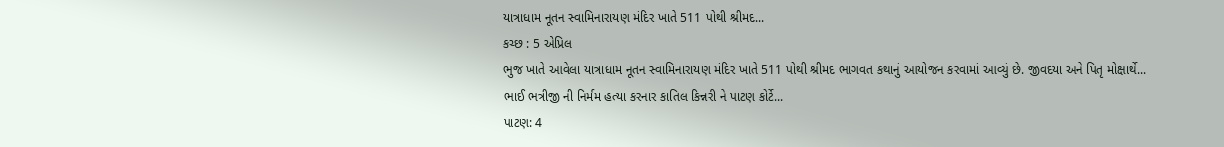યાત્રાધામ નૂતન સ્વામિનારાયણ મંદિર ખાતે 511 પોથી શ્રીમદ...
કચ્છ : 5 એપ્રિલ
ભુજ ખાતે આવેલા યાત્રાધામ નૂતન સ્વામિનારાયણ મંદિર ખાતે 511 પોથી શ્રીમદ ભાગવત કથાનું આયોજન કરવામાં આવ્યું છે. જીવદયા અને પિતૃ મોક્ષાર્થે...
ભાઈ ભત્રીજી ની નિર્મમ હત્યા કરનાર કાતિલ કિન્નરી ને પાટણ કોર્ટે...
પાટણ: 4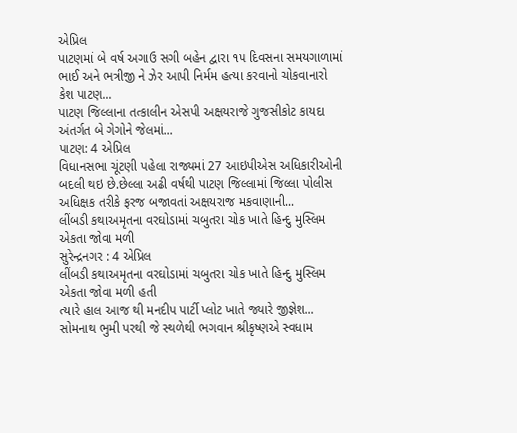એપ્રિલ
પાટણમાં બે વર્ષ અગાઉ સગી બહેન દ્વારા ૧૫ દિવસના સમયગાળામાં ભાઈ અને ભત્રીજી ને ઝેર આપી નિર્મમ હત્યા કરવાનો ચોકવાનારો કેશ પાટણ...
પાટણ જિલ્લાના તત્કાલીન એસપી અક્ષયરાજે ગુજસીકોટ કાયદા અંતર્ગત બે ગેગોને જેલમાં...
પાટણ: 4 એપ્રિલ
વિધાનસભા ચૂંટણી પહેલા રાજ્યમાં 27 આઇપીએસ અધિકારીઓની બદલી થઇ છે.છેલ્લા અઢી વર્ષથી પાટણ જિલ્લામાં જિલ્લા પોલીસ અધિક્ષક તરીકે ફરજ બજાવતાં અક્ષયરાજ મકવાણાની...
લીંબડી કથાઅમૃતના વરઘોડામાં ચબુતરા ચોક ખાતે હિન્દુ મુસ્લિમ એકતા જોવા મળી
સુરેન્દ્રનગર : 4 એપ્રિલ
લીંબડી કથાઅમૃતના વરઘોડામાં ચબુતરા ચોક ખાતે હિન્દુ મુસ્લિમ એકતા જોવા મળી હતી
ત્યારે હાલ આજ થી મનદીપ પાર્ટી પ્લોટ ખાતે જ્યારે જીજ્ઞેશ...
સોમનાથ ભુમી પરથી જે સ્થળેથી ભગવાન શ્રીકૃષ્ણએ સ્વધામ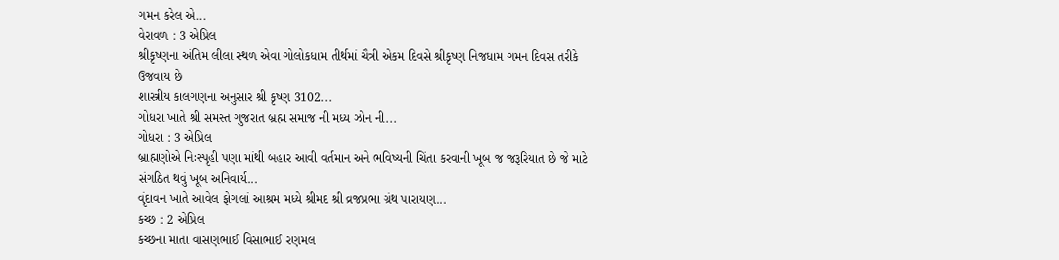ગમન કરેલ એ...
વેરાવળ : 3 એપ્રિલ
શ્રીકૃષ્ણના અંતિમ લીલા સ્થળ એવા ગોલોકધામ તીર્થમાં ચૈત્રી એકમ દિવસે શ્રીકૃષ્ણ નિજધામ ગમન દિવસ તરીકે ઉજવાય છે
શાસ્ત્રીય કાલગણના અનુસાર શ્રી કૃષ્ણ 3102...
ગોધરા ખાતે શ્રી સમસ્ત ગુજરાત બ્રહ્મ સમાજ ની મધ્ય ઝોન ની...
ગોધરા : 3 એપ્રિલ
બ્રાહ્મણોએ નિઃસ્પૃહી પણા માંથી બહાર આવી વર્તમાન અને ભવિષ્યની ચિંતા કરવાની ખૂબ જ જરૂરિયાત છે જે માટે સંગઠિત થવું ખૂબ અનિવાર્ય...
વૃંદાવન ખાતે આવેલ ફોગલાં આશ્રમ મધ્યે શ્રીમદ શ્રી વ્રજપ્રભા ગ્રંથ પારાયણ...
કચ્છ : 2 એપ્રિલ
કચ્છના માતા વાસણભાઈ વિસાભાઈ રણમલ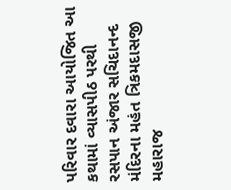પરિવાર દવારા આયોજિત આ કથામાં વ્યાસપીઠ પરથી રસપાન અંજાર સચિદાનન્દ મંદિરના મહંત ત્રિકમદાસજી મહારાજ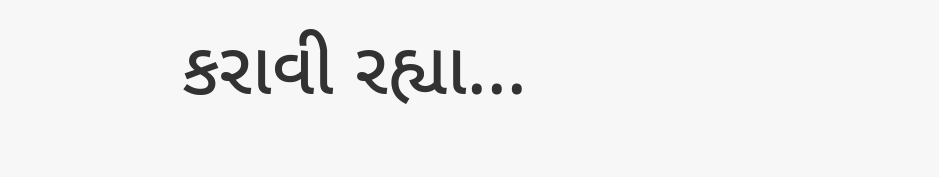કરાવી રહ્યા...